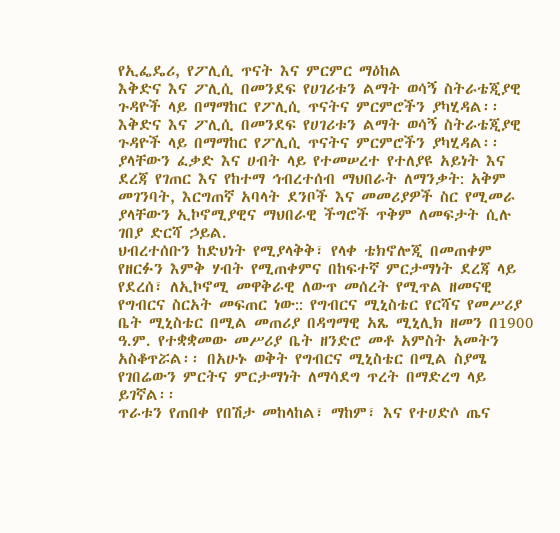የኢፌዴሪ, የፖሊሲ ጥናት እና ምርምር ማዕከል
እቅድና እና ፖሊሲ በመንደፍ የሀገሪቱን ልማት ወሳኝ ስትራቴጂያዊ ጉዳዮች ላይ በማማከር የፖሊሲ ጥናትና ምርምሮችን ያካሂዳል፡፡
እቅድና እና ፖሊሲ በመንደፍ የሀገሪቱን ልማት ወሳኝ ስትራቴጂያዊ ጉዳዮች ላይ በማማከር የፖሊሲ ጥናትና ምርምሮችን ያካሂዳል፡፡
ያላቸውን ፈቃድ እና ሀብት ላይ የተመሠረተ የተለያዩ አይነት እና ደረጃ የገጠር እና የከተማ ኅብረተሰብ ማህበራት ለማንቃት: አቅም መገንባት, እርግጠኛ አባላት ደንቦች እና መመሪያዎች ስር የሚመራ ያላቸውን ኢኮኖሚያዊና ማህበራዊ ችግሮች ጥቅም ለመፍታት ሲሉ ገበያ ድርሻ ኃይል.
ህብረተሰቡን ከድህነት የሚያላቅቅ፣ የላቀ ቴክኖሎጂ በመጠቀም የዘርፉን እምቅ ሃብት የሚጠቀምና በከፍተኛ ምርታማነት ደረጃ ላይ የደረሰ፣ ለኢኮኖሚ መዋቅራዊ ለውጥ መሰረት የሚጥል ዘመናዊ የግብርና ስርአት መፍጠር ነው:: የግብርና ሚኒስቴር የርሻና የመሥሪያ ቤት ሚኒስቴር በሚል መጠሪያ በዳግማዊ አጼ ሚኒሊክ ዘመን በ1900 ዓ.ም. የተቋቋመው መሥሪያ ቤት ዘንድሮ መቶ አምስት አመትን አስቆጥሯል፡፡ በአሁኑ ወቅት የግብርና ሚኒስቴር በሚል ስያሜ የገበሬውን ምርትና ምርታማነት ለማሳደግ ጥረት በማድረግ ላይ ይገኛል፡፡
ጥራቱን የጠበቀ የበሽታ መከላከል፣ ማከም፣ እና የተሀድሶ ጤና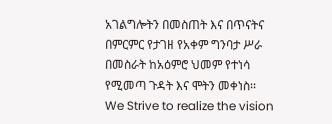አገልግሎትን በመስጠት እና በጥናትና በምርምር የታገዘ የአቀም ግንባታ ሥራ በመስራት ከአዕምሮ ህመም የተነሳ የሚመጣ ጉዳት እና ሞትን መቀነስ፡፡
We Strive to realize the vision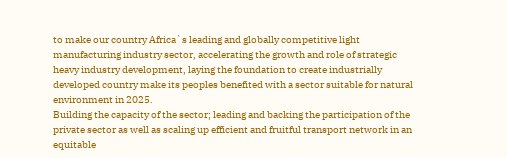to make our country Africa`s leading and globally competitive light manufacturing industry sector, accelerating the growth and role of strategic heavy industry development, laying the foundation to create industrially developed country make its peoples benefited with a sector suitable for natural environment in 2025.
Building the capacity of the sector; leading and backing the participation of the private sector as well as scaling up efficient and fruitful transport network in an equitable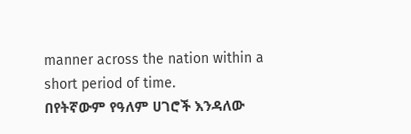manner across the nation within a short period of time.
በየትኛውም የዓለም ሀገሮች እንዳለው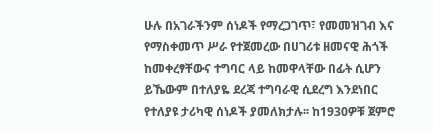ሁሉ በአገራችንም ሰነዶች የማረጋገጥ፣ የመመዝገብ እና የማስቀመጥ ሥራ የተጀመረው በሀገሪቱ ዘመናዊ ሕጎች ከመቀረፃቸውና ተግባር ላይ ከመዋላቸው በፊት ሲሆን ይኼውም በተለያዬ ደረጃ ተግባራዊ ሲደረግ እንደነበር የተለያዩ ታሪካዊ ሰነዶች ያመለክታሉ፡፡ ከ1930ዎቹ ጀምሮ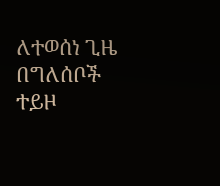ለተወሰነ ጊዜ በግለሰቦች ተይዞ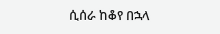ሲሰራ ከቆየ በኋላ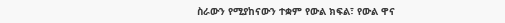ስራውን የሚያከናውን ተቋም የውል ክፍል፣ የውል ዋና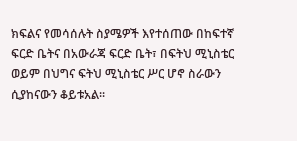ክፍልና የመሳሰሉት ስያሜዎች እየተሰጠው በከፍተኛ ፍርድ ቤትና በአውራጃ ፍርድ ቤት፣ በፍትህ ሚኒስቴር ወይም በህግና ፍትህ ሚኒስቴር ሥር ሆኖ ስራውን ሲያከናውን ቆይቱአል፡፡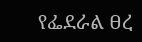የፌደራል ፀረ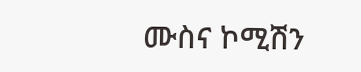ሙስና ኮሚሽን